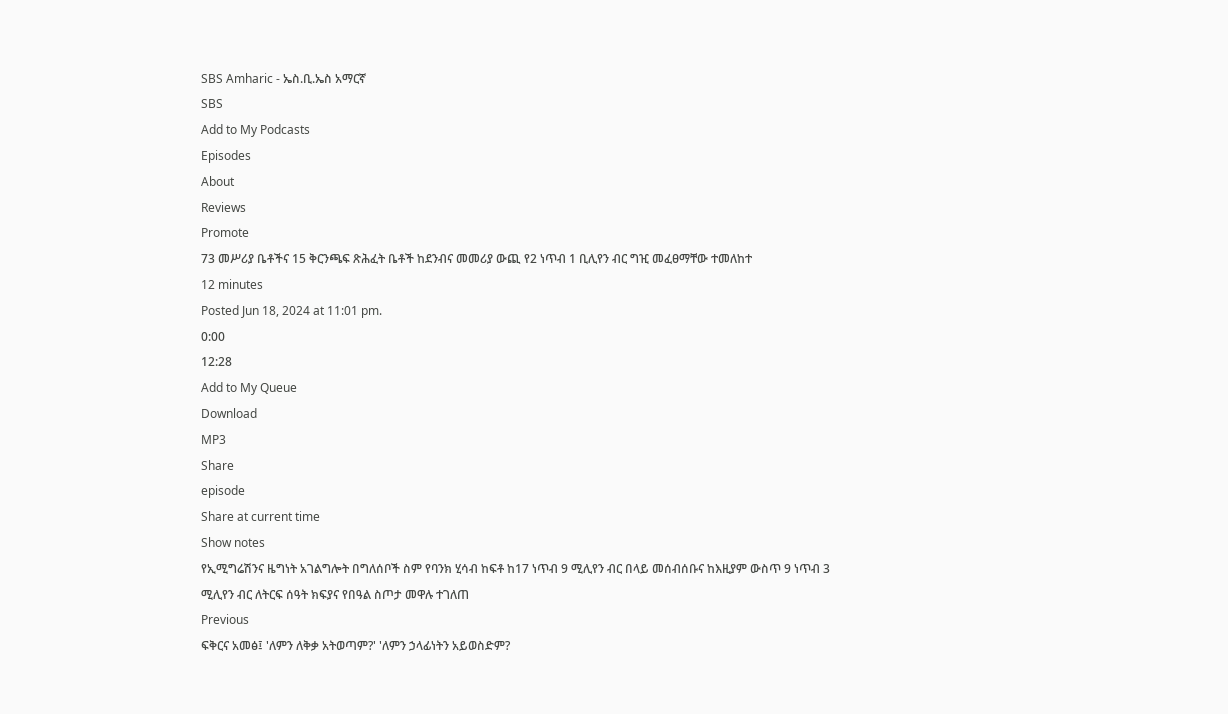SBS Amharic - ኤስ.ቢ.ኤስ አማርኛ
SBS
Add to My Podcasts
Episodes
About
Reviews
Promote
73 መሥሪያ ቤቶችና 15 ቅርንጫፍ ጽሕፈት ቤቶች ከደንብና መመሪያ ውጪ የ2 ነጥብ 1 ቢሊየን ብር ግዢ መፈፀማቸው ተመለከተ
12 minutes
Posted Jun 18, 2024 at 11:01 pm.
0:00
12:28
Add to My Queue
Download
MP3
Share
episode
Share at current time
Show notes
የኢሚግሬሽንና ዜግነት አገልግሎት በግለሰቦች ስም የባንክ ሂሳብ ከፍቶ ከ17 ነጥብ 9 ሚሊየን ብር በላይ መሰብሰቡና ከእዚያም ውስጥ 9 ነጥብ 3 ሚሊየን ብር ለትርፍ ሰዓት ክፍያና የበዓል ስጦታ መዋሉ ተገለጠ
Previous
ፍቅርና አመፅ፤ 'ለምን ለቅቃ አትወጣም?' 'ለምን ኃላፊነትን አይወስድም?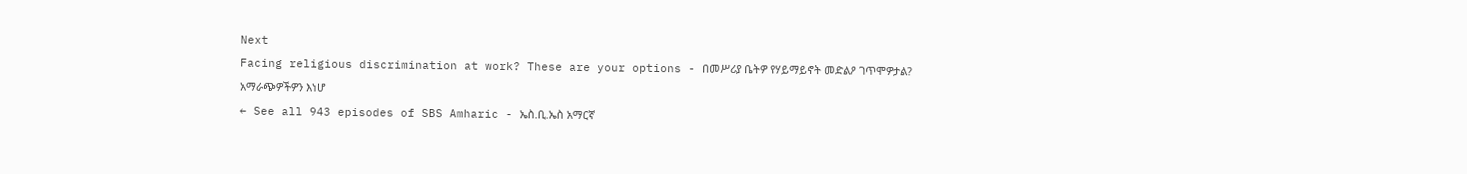Next
Facing religious discrimination at work? These are your options - በመሥሪያ ቤትዎ የሃይማይኖት መድልዖ ገጥሞዎታል? አማራጭዎችዎን እነሆ
← See all 943 episodes of SBS Amharic - ኤስ.ቢ.ኤስ አማርኛ